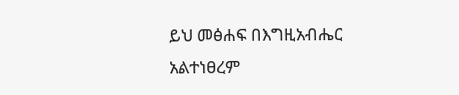ይህ መፅሐፍ በእግዚአብሔር አልተነፀረም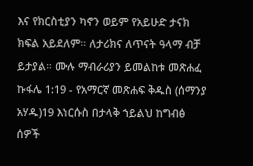እና የክርስቲያን ካኖን ወይም የአይሁድ ታናክ ክፍል አይደለም። ለታሪክና ለጥናት ዓላማ ብቻ ይታያል። ሙሉ ማብራሪያን ይመልከቱ መጽሐፈ ኩፋሌ 1:19 - የአማርኛ መጽሐፍ ቅዱስ (ሰማንያ አሃዱ)19 እነርሱስ በታላቅ ኀይልህ ከግብፅ ሰዎች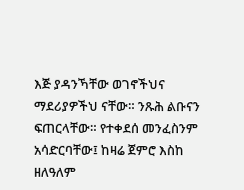እጅ ያዳንኻቸው ወገኖችህና ማደሪያዎችህ ናቸው። ንጹሕ ልቡናን ፍጠርላቸው። የተቀደሰ መንፈስንም አሳድርባቸው፤ ከዛሬ ጀምሮ እስከ ዘለዓለም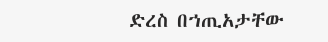ድረስ በኀጢአታቸው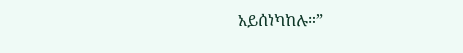አይሰነካከሉ።”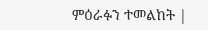ምዕራፉን ተመልከት |